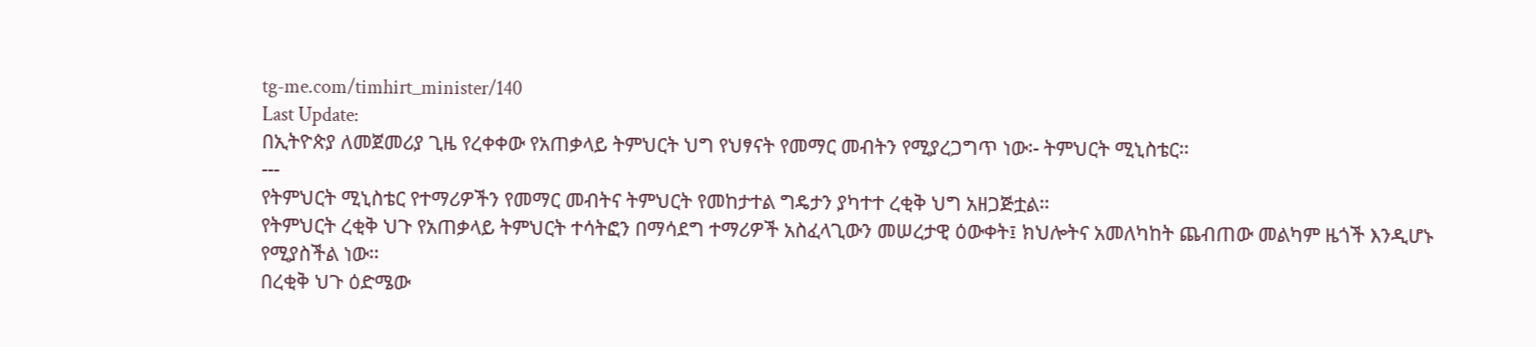tg-me.com/timhirt_minister/140
Last Update:
በኢትዮጵያ ለመጀመሪያ ጊዜ የረቀቀው የአጠቃላይ ትምህርት ህግ የህፃናት የመማር መብትን የሚያረጋግጥ ነው፡- ትምህርት ሚኒስቴር፡፡
---
የትምህርት ሚኒስቴር የተማሪዎችን የመማር መብትና ትምህርት የመከታተል ግዴታን ያካተተ ረቂቅ ህግ አዘጋጅቷል፡፡
የትምህርት ረቂቅ ህጉ የአጠቃላይ ትምህርት ተሳትፎን በማሳደግ ተማሪዎች አስፈላጊውን መሠረታዊ ዕውቀት፤ ክህሎትና አመለካከት ጨብጠው መልካም ዜጎች እንዲሆኑ የሚያስችል ነው፡፡
በረቂቅ ህጉ ዕድሜው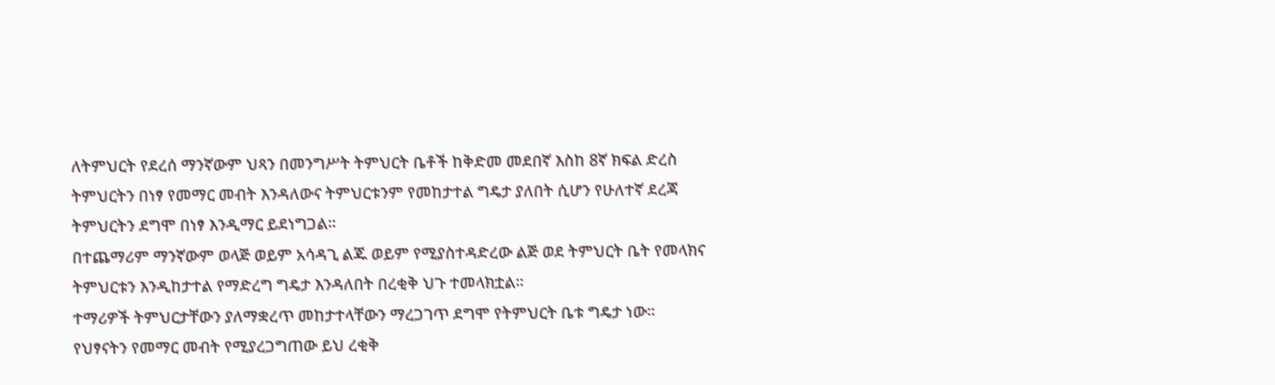ለትምህርት የደረሰ ማንኛውም ህጻን በመንግሥት ትምህርት ቤቶች ከቅድመ መደበኛ እስከ 8ኛ ክፍል ድረስ ትምህርትን በነፃ የመማር መብት እንዳለውና ትምህርቱንም የመከታተል ግዴታ ያለበት ሲሆን የሁለተኛ ደረጃ ትምህርትን ደግሞ በነፃ እንዲማር ይደነግጋል፡፡
በተጨማሪም ማንኛውም ወላጅ ወይም አሳዳጊ ልጁ ወይም የሚያስተዳድረው ልጅ ወደ ትምህርት ቤት የመላክና ትምህርቱን እንዲከታተል የማድረግ ግዴታ እንዳለበት በረቂቅ ህጉ ተመላክቷል፡፡
ተማሪዎች ትምህርታቸውን ያለማቋረጥ መከታተላቸውን ማረጋገጥ ደግሞ የትምህርት ቤቱ ግዴታ ነው፡፡
የህፃናትን የመማር መብት የሚያረጋግጠው ይህ ረቂቅ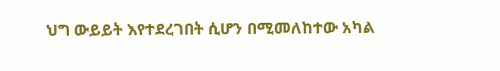ህግ ውይይት እየተደረገበት ሲሆን በሚመለከተው አካል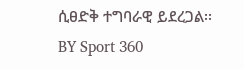ሲፀድቅ ተግባራዊ ይደረጋል፡፡
BY Sport 360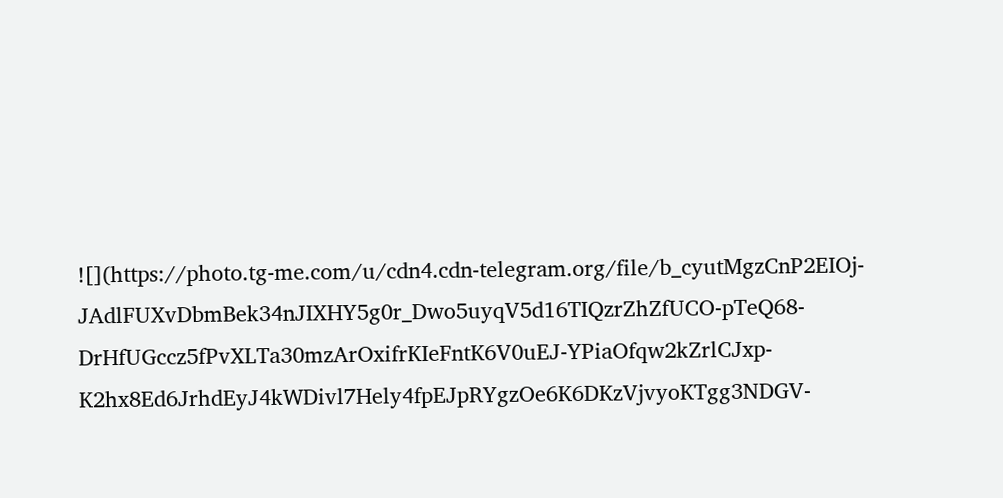![](https://photo.tg-me.com/u/cdn4.cdn-telegram.org/file/b_cyutMgzCnP2EIOj-JAdlFUXvDbmBek34nJIXHY5g0r_Dwo5uyqV5d16TIQzrZhZfUCO-pTeQ68-DrHfUGccz5fPvXLTa30mzArOxifrKIeFntK6V0uEJ-YPiaOfqw2kZrlCJxp-K2hx8Ed6JrhdEyJ4kWDivl7Hely4fpEJpRYgzOe6K6DKzVjvyoKTgg3NDGV-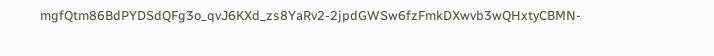mgfQtm86BdPYDSdQFg3o_qvJ6KXd_zs8YaRv2-2jpdGWSw6fzFmkDXwvb3wQHxtyCBMN-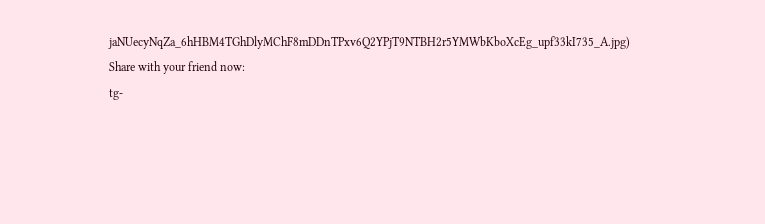jaNUecyNqZa_6hHBM4TGhDlyMChF8mDDnTPxv6Q2YPjT9NTBH2r5YMWbKboXcEg_upf33kI735_A.jpg)
Share with your friend now:
tg-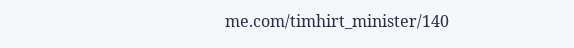me.com/timhirt_minister/140